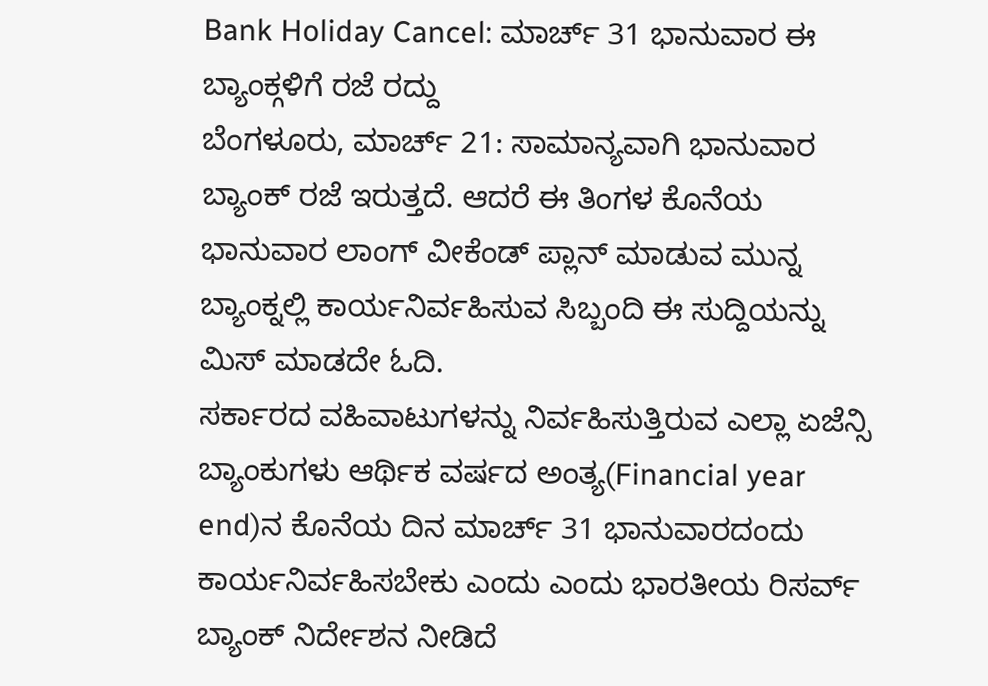Bank Holiday Cancel: ಮಾರ್ಚ್ 31 ಭಾನುವಾರ ಈ ಬ್ಯಾಂಕ್ಗಳಿಗೆ ರಜೆ ರದ್ದು
ಬೆಂಗಳೂರು, ಮಾರ್ಚ್ 21: ಸಾಮಾನ್ಯವಾಗಿ ಭಾನುವಾರ ಬ್ಯಾಂಕ್ ರಜೆ ಇರುತ್ತದೆ. ಆದರೆ ಈ ತಿಂಗಳ ಕೊನೆಯ ಭಾನುವಾರ ಲಾಂಗ್ ವೀಕೆಂಡ್ ಪ್ಲಾನ್ ಮಾಡುವ ಮುನ್ನ ಬ್ಯಾಂಕ್ನಲ್ಲಿ ಕಾರ್ಯನಿರ್ವಹಿಸುವ ಸಿಬ್ಬಂದಿ ಈ ಸುದ್ದಿಯನ್ನು ಮಿಸ್ ಮಾಡದೇ ಓದಿ.
ಸರ್ಕಾರದ ವಹಿವಾಟುಗಳನ್ನು ನಿರ್ವಹಿಸುತ್ತಿರುವ ಎಲ್ಲಾ ಏಜೆನ್ಸಿ ಬ್ಯಾಂಕುಗಳು ಆರ್ಥಿಕ ವರ್ಷದ ಅಂತ್ಯ(Financial year end)ನ ಕೊನೆಯ ದಿನ ಮಾರ್ಚ್ 31 ಭಾನುವಾರದಂದು ಕಾರ್ಯನಿರ್ವಹಿಸಬೇಕು ಎಂದು ಎಂದು ಭಾರತೀಯ ರಿಸರ್ವ್ ಬ್ಯಾಂಕ್ ನಿರ್ದೇಶನ ನೀಡಿದೆ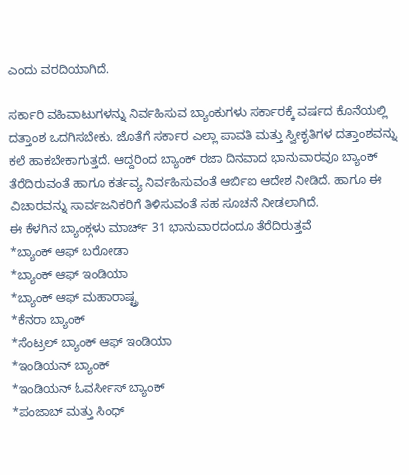ಎಂದು ವರದಿಯಾಗಿದೆ.

ಸರ್ಕಾರಿ ವಹಿವಾಟುಗಳನ್ನು ನಿರ್ವಹಿಸುವ ಬ್ಯಾಂಕುಗಳು ಸರ್ಕಾರಕ್ಕೆ ವರ್ಷದ ಕೊನೆಯಲ್ಲಿ ದತ್ತಾಂಶ ಒದಗಿಸಬೇಕು. ಜೊತೆಗೆ ಸರ್ಕಾರ ಎಲ್ಲಾ ಪಾವತಿ ಮತ್ತು ಸ್ವೀಕೃತಿಗಳ ದತ್ತಾಂಶವನ್ನು ಕಲೆ ಹಾಕಬೇಕಾಗುತ್ತದೆ. ಆದ್ದರಿಂದ ಬ್ಯಾಂಕ್ ರಜಾ ದಿನವಾದ ಭಾನುವಾರವೂ ಬ್ಯಾಂಕ್ ತೆರೆದಿರುವಂತೆ ಹಾಗೂ ಕರ್ತವ್ಯ ನಿರ್ವಹಿಸುವಂತೆ ಆರ್ಬಿಐ ಆದೇಶ ನೀಡಿದೆ. ಹಾಗೂ ಈ ವಿಚಾರವನ್ನು ಸಾರ್ವಜನಿಕರಿಗೆ ತಿಳಿಸುವಂತೆ ಸಹ ಸೂಚನೆ ನೀಡಲಾಗಿದೆ.
ಈ ಕೆಳಗಿನ ಬ್ಯಾಂಕ್ಗಳು ಮಾರ್ಚ್ 31 ಭಾನುವಾರದಂದೂ ತೆರೆದಿರುತ್ತವೆ
*ಬ್ಯಾಂಕ್ ಆಫ್ ಬರೋಡಾ
*ಬ್ಯಾಂಕ್ ಆಫ್ ಇಂಡಿಯಾ
*ಬ್ಯಾಂಕ್ ಆಫ್ ಮಹಾರಾಷ್ಟ್ರ
*ಕೆನರಾ ಬ್ಯಾಂಕ್
*ಸೆಂಟ್ರಲ್ ಬ್ಯಾಂಕ್ ಆಫ್ ಇಂಡಿಯಾ
*ಇಂಡಿಯನ್ ಬ್ಯಾಂಕ್
*ಇಂಡಿಯನ್ ಓವರ್ಸೀಸ್ ಬ್ಯಾಂಕ್
*ಪಂಜಾಬ್ ಮತ್ತು ಸಿಂಧ್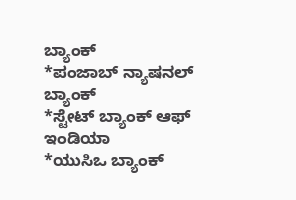ಬ್ಯಾಂಕ್
*ಪಂಜಾಬ್ ನ್ಯಾಷನಲ್ ಬ್ಯಾಂಕ್
*ಸ್ಟೇಟ್ ಬ್ಯಾಂಕ್ ಆಫ್ ಇಂಡಿಯಾ
*ಯುಸಿಒ ಬ್ಯಾಂಕ್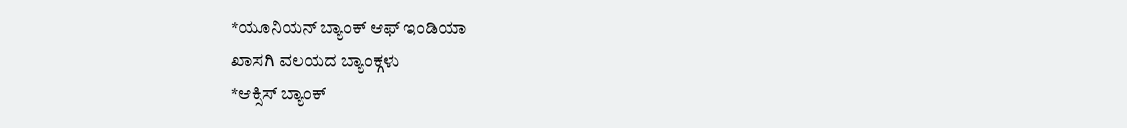*ಯೂನಿಯನ್ ಬ್ಯಾಂಕ್ ಆಫ್ ಇಂಡಿಯಾ
ಖಾಸಗಿ ವಲಯದ ಬ್ಯಾಂಕ್ಗಳು
*ಆಕ್ಸಿಸ್ ಬ್ಯಾಂಕ್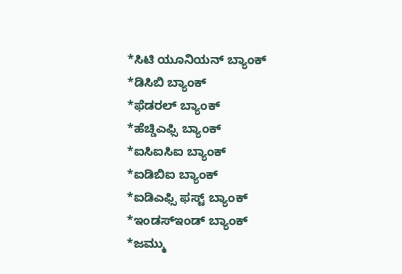*ಸಿಟಿ ಯೂನಿಯನ್ ಬ್ಯಾಂಕ್
*ಡಿಸಿಬಿ ಬ್ಯಾಂಕ್
*ಫೆಡರಲ್ ಬ್ಯಾಂಕ್
*ಹೆಚ್ಡಿಎಫ್ಸಿ ಬ್ಯಾಂಕ್
*ಐಸಿಐಸಿಐ ಬ್ಯಾಂಕ್
*ಐಡಿಬಿಐ ಬ್ಯಾಂಕ್
*ಐಡಿಎಫ್ಸಿ ಫಸ್ಟ್ ಬ್ಯಾಂಕ್
*ಇಂಡಸ್ಇಂಡ್ ಬ್ಯಾಂಕ್
*ಜಮ್ಮು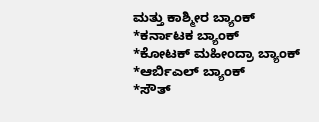ಮತ್ತು ಕಾಶ್ಮೀರ ಬ್ಯಾಂಕ್
*ಕರ್ನಾಟಕ ಬ್ಯಾಂಕ್
*ಕೋಟಕ್ ಮಹೀಂದ್ರಾ ಬ್ಯಾಂಕ್
*ಆರ್ಬಿಎಲ್ ಬ್ಯಾಂಕ್
*ಸೌತ್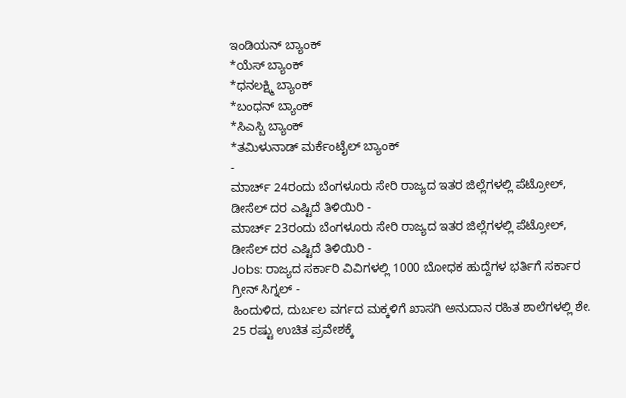ಇಂಡಿಯನ್ ಬ್ಯಾಂಕ್
*ಯೆಸ್ ಬ್ಯಾಂಕ್
*ಧನಲಕ್ಷ್ಮಿ ಬ್ಯಾಂಕ್
*ಬಂಧನ್ ಬ್ಯಾಂಕ್
*ಸಿಎಸ್ಬಿ ಬ್ಯಾಂಕ್
*ತಮಿಳುನಾಡ್ ಮರ್ಕೆಂಟೈಲ್ ಬ್ಯಾಂಕ್
-
ಮಾರ್ಚ್ 24ರಂದು ಬೆಂಗಳೂರು ಸೇರಿ ರಾಜ್ಯದ ಇತರ ಜಿಲ್ಲೆಗಳಲ್ಲಿ ಪೆಟ್ರೋಲ್, ಡೀಸೆಲ್ ದರ ಎಷ್ಟಿದೆ ತಿಳಿಯಿರಿ -
ಮಾರ್ಚ್ 23ರಂದು ಬೆಂಗಳೂರು ಸೇರಿ ರಾಜ್ಯದ ಇತರ ಜಿಲ್ಲೆಗಳಲ್ಲಿ ಪೆಟ್ರೋಲ್, ಡೀಸೆಲ್ ದರ ಎಷ್ಟಿದೆ ತಿಳಿಯಿರಿ -
Jobs: ರಾಜ್ಯದ ಸರ್ಕಾರಿ ವಿವಿಗಳಲ್ಲಿ 1000 ಬೋಧಕ ಹುದ್ದೆಗಳ ಭರ್ತಿಗೆ ಸರ್ಕಾರ ಗ್ರೀನ್ ಸಿಗ್ನಲ್ -
ಹಿಂದುಳಿದ, ದುರ್ಬಲ ವರ್ಗದ ಮಕ್ಕಳಿಗೆ ಖಾಸಗಿ ಅನುದಾನ ರಹಿತ ಶಾಲೆಗಳಲ್ಲಿ ಶೇ. 25 ರಷ್ಟು ಉಚಿತ ಪ್ರವೇಶಕ್ಕೆ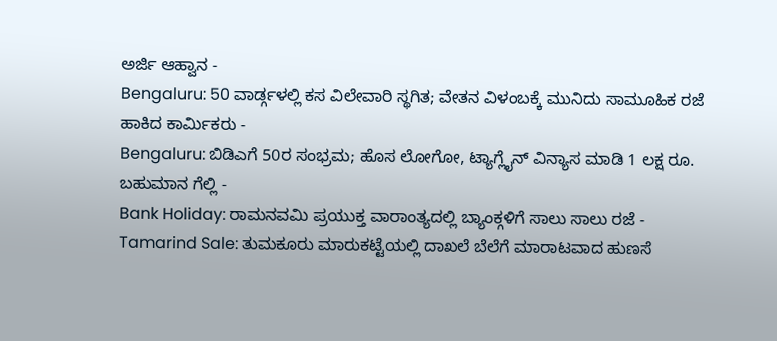ಅರ್ಜಿ ಆಹ್ವಾನ -
Bengaluru: 50 ವಾರ್ಡ್ಗಳಲ್ಲಿ ಕಸ ವಿಲೇವಾರಿ ಸ್ಥಗಿತ; ವೇತನ ವಿಳಂಬಕ್ಕೆ ಮುನಿದು ಸಾಮೂಹಿಕ ರಜೆ ಹಾಕಿದ ಕಾರ್ಮಿಕರು -
Bengaluru: ಬಿಡಿಎಗೆ 50ರ ಸಂಭ್ರಮ; ಹೊಸ ಲೋಗೋ, ಟ್ಯಾಗ್ಲೈನ್ ವಿನ್ಯಾಸ ಮಾಡಿ 1 ಲಕ್ಷ ರೂ. ಬಹುಮಾನ ಗೆಲ್ಲಿ -
Bank Holiday: ರಾಮನವಮಿ ಪ್ರಯುಕ್ತ ವಾರಾಂತ್ಯದಲ್ಲಿ ಬ್ಯಾಂಕ್ಗಳಿಗೆ ಸಾಲು ಸಾಲು ರಜೆ -
Tamarind Sale: ತುಮಕೂರು ಮಾರುಕಟ್ಟೆಯಲ್ಲಿ ದಾಖಲೆ ಬೆಲೆಗೆ ಮಾರಾಟವಾದ ಹುಣಸೆ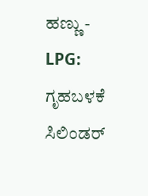ಹಣ್ಣು -
LPG: ಗೃಹಬಳಕೆ ಸಿಲಿಂಡರ್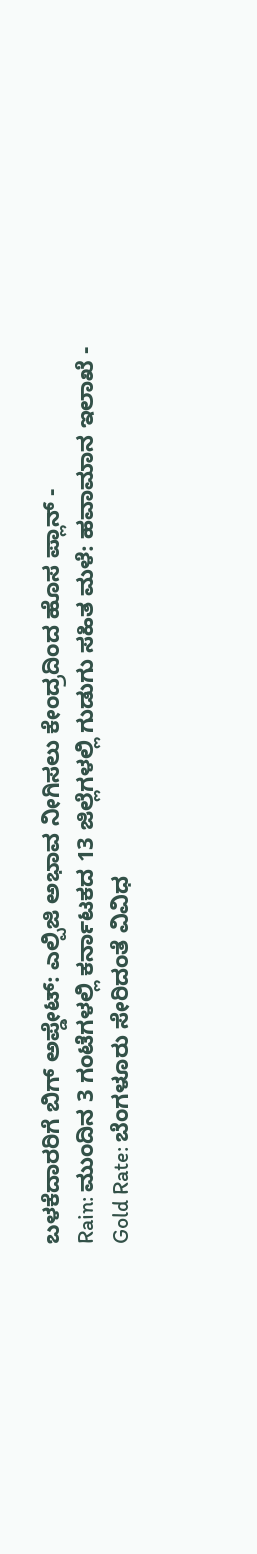ಬಳಕೆದಾರರಿಗೆ ಬಿಗ್ ಅಪ್ಡೇಟ್: ಎಲ್ಪಿಜಿ ಅಭಾವ ನೀಗಿಸಲು ಕೇಂದ್ರದಿಂದ ಹೊಸ ಪ್ಲಾನ್ -
Rain: ಮುಂದಿನ 3 ಗಂಟೆಗಳಲ್ಲಿ ಕರ್ನಾಟಕದ 13 ಜಿಲ್ಲೆಗಳಲ್ಲಿ ಗುಡುಗು ಸಹಿತ ಮಳೆ: ಹವಾಮಾನ ಇಲಾಖೆ -
Gold Rate: ಬೆಂಗಳೂರು ಸೇರಿದಂತೆ ವಿವಿಧ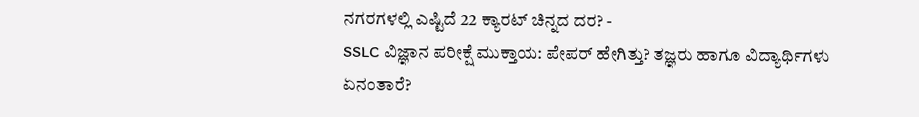ನಗರಗಳಲ್ಲಿ ಎಷ್ಟಿದೆ 22 ಕ್ಯಾರಟ್ ಚಿನ್ನದ ದರ? -
SSLC ವಿಜ್ಞಾನ ಪರೀಕ್ಷೆ ಮುಕ್ತಾಯ: ಪೇಪರ್ ಹೇಗಿತ್ತು? ತಜ್ಞರು ಹಾಗೂ ವಿದ್ಯಾರ್ಥಿಗಳು ಏನಂತಾರೆ?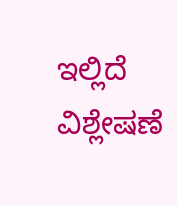ಇಲ್ಲಿದೆ ವಿಶ್ಲೇಷಣೆ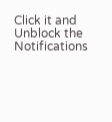Click it and Unblock the Notifications